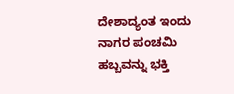ದೇಶಾದ್ಯಂತ ಇಂದು ನಾಗರ ಪಂಚಮಿ ಹಬ್ಬವನ್ನು ಭಕ್ತಿ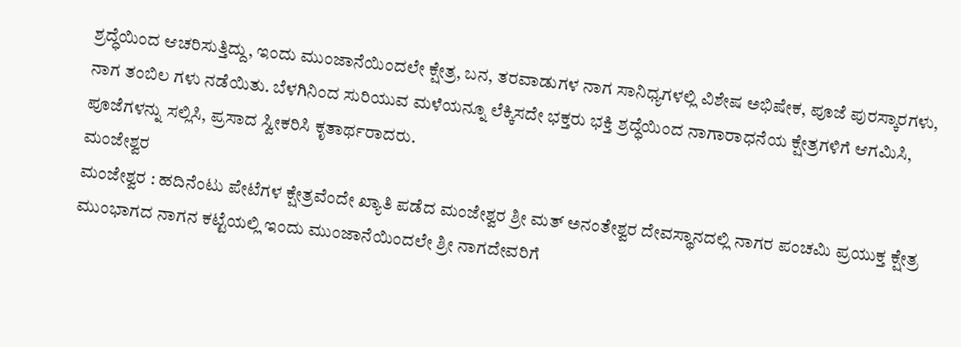ಶ್ರದ್ಧೆಯಿಂದ ಆಚರಿಸುತ್ತಿದ್ದು, ಇಂದು ಮುಂಜಾನೆಯಿಂದಲೇ ಕ್ಷೇತ್ರ, ಬನ, ತರವಾಡುಗಳ ನಾಗ ಸಾನಿಧ್ಯಗಳಲ್ಲಿ ವಿಶೇಷ ಅಭಿಷೇಕ, ಪೂಜೆ ಪುರಸ್ಕಾರಗಳು, ನಾಗ ತಂಬಿಲ ಗಳು ನಡೆಯಿತು. ಬೆಳಗಿನಿಂದ ಸುರಿಯುವ ಮಳೆಯನ್ನೂ ಲೆಕ್ಕಿಸದೇ ಭಕ್ತರು ಭಕ್ತಿ ಶ್ರದ್ಧೆಯಿಂದ ನಾಗಾರಾಧನೆಯ ಕ್ಷೇತ್ರಗಳಿಗೆ ಆಗಮಿಸಿ, ಪೂಜೆಗಳನ್ನು ಸಲ್ಲಿಸಿ, ಪ್ರಸಾದ ಸ್ವೀಕರಿಸಿ ಕೃತಾರ್ಥರಾದರು.
ಮಂಜೇಶ್ವರ
ಮಂಜೇಶ್ವರ : ಹದಿನೆಂಟು ಪೇಟೆಗಳ ಕ್ಷೇತ್ರವೆಂದೇ ಖ್ಯಾತಿ ಪಡೆದ ಮಂಜೇಶ್ವರ ಶ್ರೀ ಮತ್ ಅನಂತೇಶ್ವರ ದೇವಸ್ಥಾನದಲ್ಲಿ ನಾಗರ ಪಂಚಮಿ ಪ್ರಯುಕ್ತ ಕ್ಷೇತ್ರ ಮುಂಭಾಗದ ನಾಗನ ಕಟ್ಟೆಯಲ್ಲಿ ಇಂದು ಮುಂಜಾನೆಯಿಂದಲೇ ಶ್ರೀ ನಾಗದೇವರಿಗೆ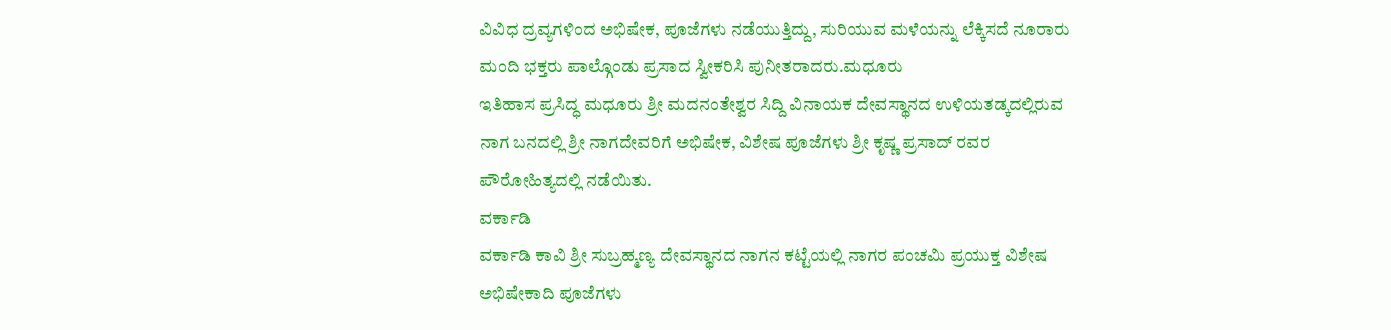ವಿವಿಧ ದ್ರವ್ಯಗಳಿಂದ ಅಭಿಷೇಕ, ಪೂಜೆಗಳು ನಡೆಯುತ್ತಿದ್ದು, ಸುರಿಯುವ ಮಳೆಯನ್ನು ಲೆಕ್ಕಿಸದೆ ನೂರಾರು ಮಂದಿ ಭಕ್ತರು ಪಾಲ್ಗೊಂಡು ಪ್ರಸಾದ ಸ್ವೀಕರಿಸಿ ಪುನೀತರಾದರು.ಮಧೂರು
ಇತಿಹಾಸ ಪ್ರಸಿದ್ಧ ಮಧೂರು ಶ್ರೀ ಮದನಂತೇಶ್ವರ ಸಿದ್ದಿ ವಿನಾಯಕ ದೇವಸ್ಥಾನದ ಉಳಿಯತಡ್ಕದಲ್ಲಿರುವ ನಾಗ ಬನದಲ್ಲಿ ಶ್ರೀ ನಾಗದೇವರಿಗೆ ಅಭಿಷೇಕ, ವಿಶೇಷ ಪೂಜೆಗಳು ಶ್ರೀ ಕೃಷ್ಣ ಪ್ರಸಾದ್ ರವರ ಪೌರೋಹಿತ್ಯದಲ್ಲಿ ನಡೆಯಿತು.
ವರ್ಕಾಡಿ
ವರ್ಕಾಡಿ ಕಾವಿ ಶ್ರೀ ಸುಬ್ರಹ್ಮಣ್ಯ ದೇವಸ್ಥಾನದ ನಾಗನ ಕಟ್ಟೆಯಲ್ಲಿ ನಾಗರ ಪಂಚಮಿ ಪ್ರಯುಕ್ತ ವಿಶೇಷ ಅಭಿಷೇಕಾದಿ ಪೂಜೆಗಳು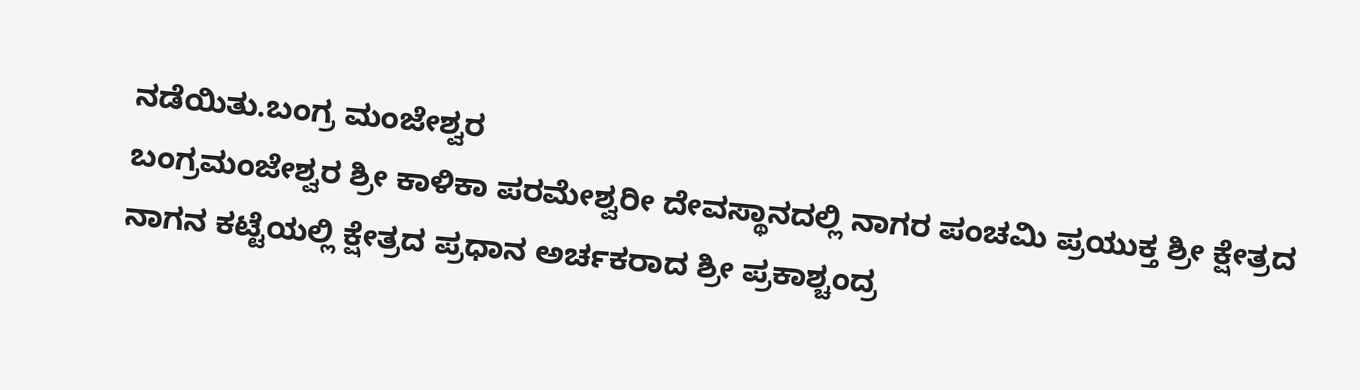ನಡೆಯಿತು.ಬಂಗ್ರ ಮಂಜೇಶ್ವರ
ಬಂಗ್ರಮಂಜೇಶ್ವರ ಶ್ರೀ ಕಾಳಿಕಾ ಪರಮೇಶ್ವರೀ ದೇವಸ್ಥಾನದಲ್ಲಿ ನಾಗರ ಪಂಚಮಿ ಪ್ರಯುಕ್ತ ಶ್ರೀ ಕ್ಷೇತ್ರದ ನಾಗನ ಕಟ್ಟೆಯಲ್ಲಿ ಕ್ಷೇತ್ರದ ಪ್ರಧಾನ ಅರ್ಚಕರಾದ ಶ್ರೀ ಪ್ರಕಾಶ್ಚಂದ್ರ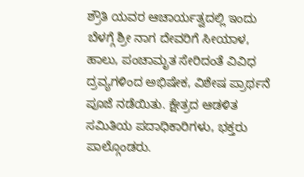ಶ್ರೌತಿ ಯವರ ಆಚಾರ್ಯತ್ವದಲ್ಲಿ ಇಂದು ಬೆಳಗ್ಗೆ ಶ್ರೀ ನಾಗ ದೇವರಿಗೆ ಸೀಯಾಳ, ಹಾಲು, ಪಂಚಾಮೃತ ಸೇರಿದಂತೆ ವಿವಿಧ ದ್ರವ್ಯಗಳಿಂದ ಅಭಿಷೇಕ, ವಿಶೇಷ ಪ್ರಾರ್ಥನೆ ಪೂಜೆ ನಡೆಯಿತು. ಕ್ಷೇತ್ರದ ಆಡಳಿತ ಸಮಿತಿಯ ಪದಾಧಿಕಾರಿಗಳು, ಭಕ್ತರು ಪಾಲ್ಗೊಂಡರು.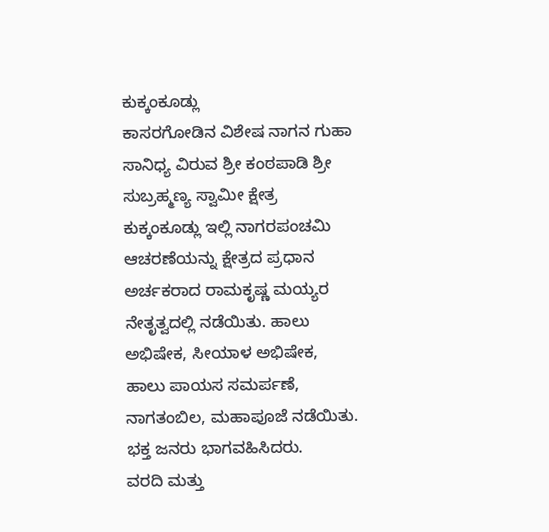ಕುಕ್ಕಂಕೂಡ್ಲು
ಕಾಸರಗೋಡಿನ ವಿಶೇಷ ನಾಗನ ಗುಹಾ ಸಾನಿಧ್ಯ ವಿರುವ ಶ್ರೀ ಕಂಠಪಾಡಿ ಶ್ರೀ ಸುಬ್ರಹ್ಮಣ್ಯ ಸ್ವಾಮೀ ಕ್ಷೇತ್ರ ಕುಕ್ಕಂಕೂಡ್ಲು ಇಲ್ಲಿ ನಾಗರಪಂಚಮಿ ಆಚರಣೆಯನ್ನು ಕ್ಷೇತ್ರದ ಪ್ರಧಾನ ಅರ್ಚಕರಾದ ರಾಮಕೃಷ್ಣ ಮಯ್ಯರ ನೇತೃತ್ವದಲ್ಲಿ ನಡೆಯಿತು. ಹಾಲು ಅಭಿಷೇಕ, ಸೀಯಾಳ ಅಭಿಷೇಕ, ಹಾಲು ಪಾಯಸ ಸಮರ್ಪಣೆ, ನಾಗತಂಬಿಲ, ಮಹಾಪೂಜೆ ನಡೆಯಿತು. ಭಕ್ತ ಜನರು ಭಾಗವಹಿಸಿದರು.
ವರದಿ ಮತ್ತು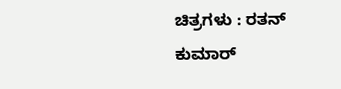ಚಿತ್ರಗಳು : ರತನ್ ಕುಮಾರ್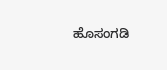ಹೊಸಂಗಡಿ